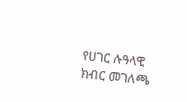የሀገር ሉዓላዊ ክብር መገለጫ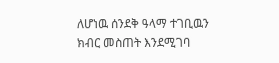ለሆነዉ ሰንደቅ ዓላማ ተገቢዉን ክብር መስጠት እንደሚገባ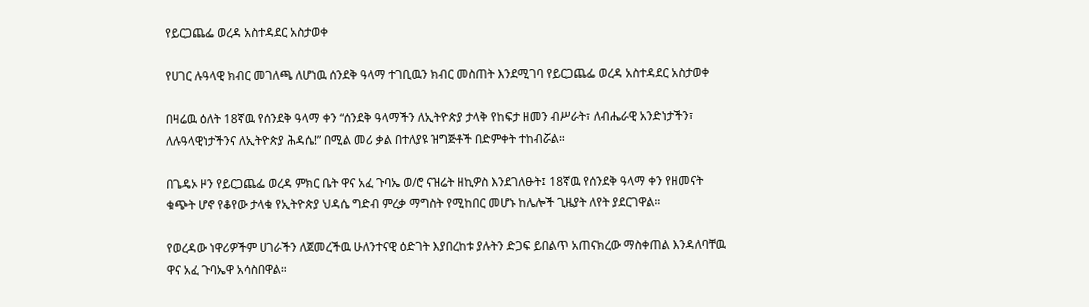የይርጋጨፌ ወረዳ አስተዳደር አስታወቀ

የሀገር ሉዓላዊ ክብር መገለጫ ለሆነዉ ሰንደቅ ዓላማ ተገቢዉን ክብር መስጠት እንደሚገባ የይርጋጨፌ ወረዳ አስተዳደር አስታወቀ

በዛሬዉ ዕለት 18ኛዉ የሰንደቅ ዓላማ ቀን “ሰንደቅ ዓላማችን ለኢትዮጵያ ታላቅ የከፍታ ዘመን ብሥራት፣ ለብሔራዊ አንድነታችን፣ ለሉዓላዊነታችንና ለኢትዮጵያ ሕዳሴ!” በሚል መሪ ቃል በተለያዩ ዝግጅቶች በድምቀት ተከብሯል።

በጌዴኦ ዞን የይርጋጨፌ ወረዳ ምክር ቤት ዋና አፈ ጉባኤ ወ/ሮ ናዝሬት ዘኪዎስ እንደገለፁት፤ 18ኛዉ የሰንደቅ ዓላማ ቀን የዘመናት ቁጭት ሆኖ የቆየው ታላቁ የኢትዮጵያ ህዳሴ ግድብ ምረቃ ማግስት የሚከበር መሆኑ ከሌሎች ጊዜያት ለየት ያደርገዋል።

የወረዳው ነዋሪዎችም ሀገራችን ለጀመረችዉ ሁለንተናዊ ዕድገት እያበረከቱ ያሉትን ድጋፍ ይበልጥ አጠናክረው ማስቀጠል እንዳለባቸዉ ዋና አፈ ጉባኤዋ አሳስበዋል።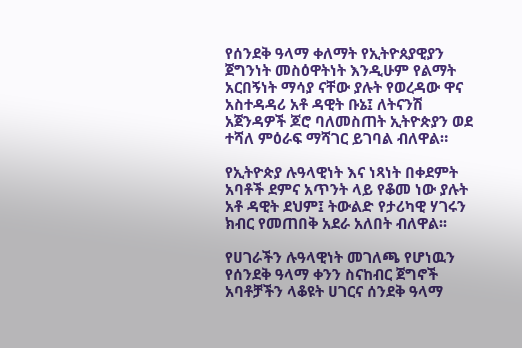የሰንደቅ ዓላማ ቀለማት የኢትዮጰያዊያን ጀግንነት መስዕዋትነት እንዲሁም የልማት አርበኝነት ማሳያ ናቸው ያሉት የወረዳው ዋና አስተዳዳሪ አቶ ዳዊት ቡኔ፤ ለትናንሽ አጀንዳዎች ጆሮ ባለመስጠት ኢትዮጵያን ወደ ተሻለ ምዕራፍ ማሻገር ይገባል ብለዋል።

የኢትዮጵያ ሉዓላዊነት እና ነጻነት በቀደምት አባቶች ደምና አጥንት ላይ የቆመ ነው ያሉት አቶ ዳዊት ደህም፤ ትውልድ የታሪካዊ ሃገሩን ክብር የመጠበቅ አደራ አለበት ብለዋል፡፡

የሀገራችን ሉዓላዊነት መገለጫ የሆነዉን የሰንደቅ ዓላማ ቀንን ስናከብር ጀግኖች አባቶቻችን ላቆዩት ሀገርና ሰንደቅ ዓላማ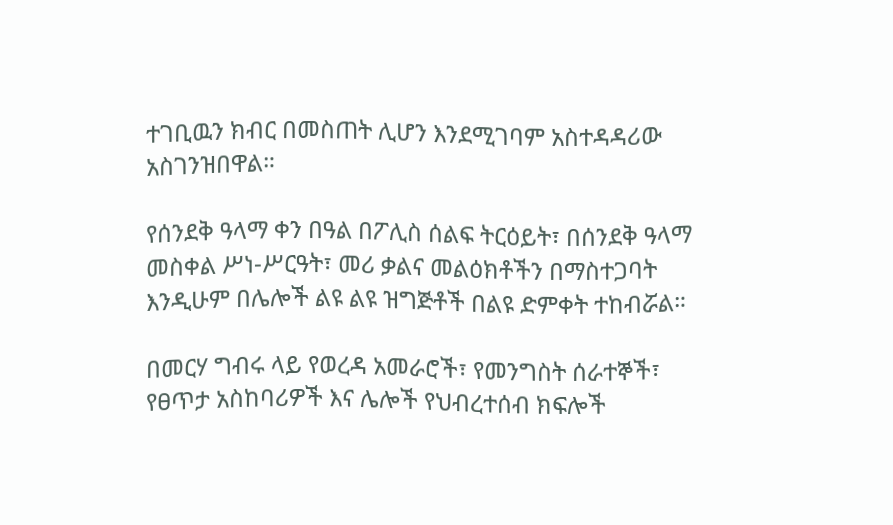ተገቢዉን ክብር በመስጠት ሊሆን እንደሚገባም አስተዳዳሪው አስገንዝበዋል።

የሰንደቅ ዓላማ ቀን በዓል በፖሊስ ሰልፍ ትርዕይት፣ በሰንደቅ ዓላማ መስቀል ሥነ-ሥርዓት፣ መሪ ቃልና መልዕክቶችን በማስተጋባት እንዲሁም በሌሎች ልዩ ልዩ ዝግጅቶች በልዩ ድምቀት ተከብሯል።

በመርሃ ግብሩ ላይ የወረዳ አመራሮች፣ የመንግስት ሰራተኞች፣ የፀጥታ አስከባሪዎች እና ሌሎች የህብረተሰብ ክፍሎች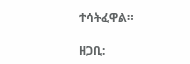ተሳትፈዋል።

ዘጋቢ: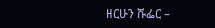ዘርሁን ሹፌር –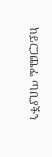ከይርጋጨፌ ጣቢያችን